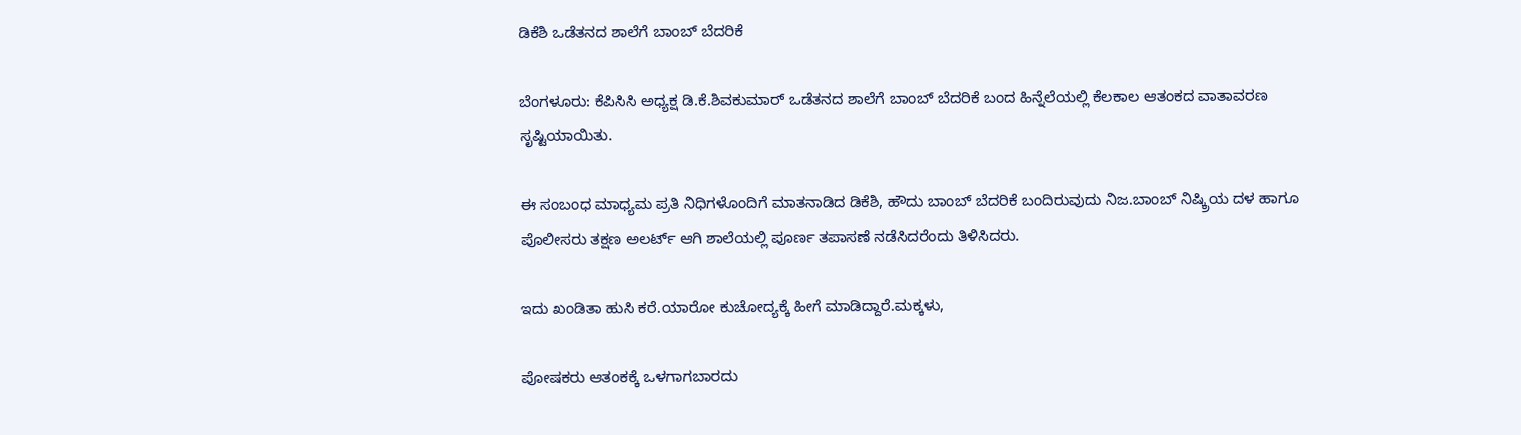ಡಿಕೆಶಿ ಒಡೆತನದ ಶಾಲೆಗೆ ಬಾಂಬ್ ಬೆದರಿಕೆ

ಬೆಂಗಳೂರು: ಕೆಪಿಸಿಸಿ ಅಧ್ಯಕ್ಷ ಡಿ.ಕೆ.ಶಿವಕುಮಾರ್ ಒಡೆತನದ ಶಾಲೆಗೆ ಬಾಂಬ್ ಬೆದರಿಕೆ ಬಂದ ಹಿನ್ನೆಲೆಯಲ್ಲಿ ಕೆಲಕಾಲ ಆತಂಕದ ವಾತಾವರಣ ಸೃಷ್ಟಿಯಾಯಿತು.

ಈ ಸಂಬಂಧ ಮಾಧ್ಯಮ ಪ್ರತಿ ನಿಧಿಗಳೊಂದಿಗೆ ಮಾತನಾಡಿದ ಡಿಕೆಶಿ, ಹೌದು ಬಾಂಬ್‌ ಬೆದರಿಕೆ ಬಂದಿರುವುದು ನಿಜ.ಬಾಂಬ್ ನಿಷ್ಕ್ರಿಯ ‌ದಳ ಹಾಗೂ ಪೊಲೀಸರು ತಕ್ಷಣ ಅಲರ್ಟ್ ಆಗಿ ಶಾಲೆಯಲ್ಲಿ ಪೂರ್ಣ ತಪಾಸಣೆ ನಡೆಸಿದರೆಂದು ತಿಳಿಸಿದರು.

ಇದು ಖಂಡಿತಾ ಹುಸಿ ಕರೆ.ಯಾರೋ ಕುಚೋದ್ಯಕ್ಕೆ ಹೀಗೆ ಮಾಡಿದ್ದಾರೆ.ಮಕ್ಕಳು,

ಪೋಷಕರು ಆತಂಕಕ್ಕೆ ಒಳಗಾಗಬಾರದು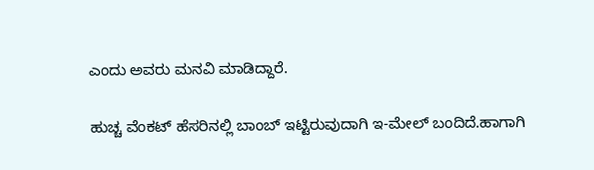ಎಂದು ಅವರು ಮನವಿ ಮಾಡಿದ್ದಾರೆ.

ಹುಚ್ಚ ವೆಂಕಟ್ ಹೆಸರಿನಲ್ಲಿ ಬಾಂಬ್ ಇಟ್ಟಿರುವುದಾಗಿ ಇ-ಮೇಲ್ ಬಂದಿದೆ.ಹಾಗಾಗಿ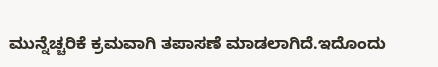ಮುನ್ನೆಚ್ಚರಿಕೆ ಕ್ರಮವಾಗಿ ತಪಾಸಣೆ ಮಾಡಲಾಗಿದೆ.ಇದೊಂದು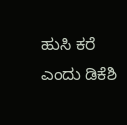ಹುಸಿ ಕರೆ ಎಂದು ‌ಡಿಕೆಶಿ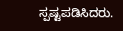ಸ್ಪಷ್ಟಪಡಿಸಿದರು.